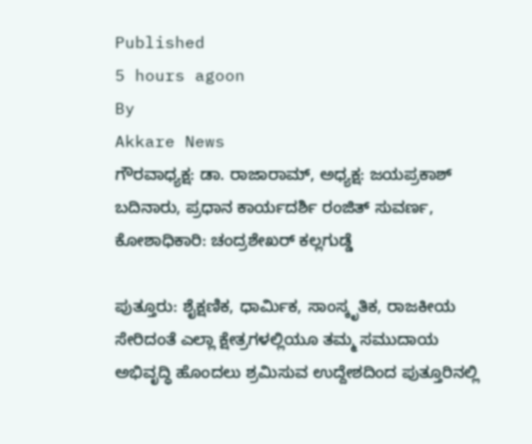Published
5 hours agoon
By
Akkare News
ಗೌರವಾಧ್ಯಕ್ಷ: ಡಾ. ರಾಜಾರಾಮ್, ಅಧ್ಯಕ್ಷ: ಜಯಪ್ರಕಾಶ್ ಬದಿನಾರು, ಪ್ರಧಾನ ಕಾರ್ಯದರ್ಶಿ ರಂಜಿತ್ ಸುವರ್ಣ, ಕೋಶಾಧಿಕಾರಿ: ಚಂದ್ರಶೇಖರ್ ಕಲ್ಲಗುಡ್ಡೆ

ಪುತ್ತೂರು: ಶೈಕ್ಷಣಿಕ, ಧಾರ್ಮಿಕ, ಸಾಂಸ್ಕೃತಿಕ, ರಾಜಕೀಯ ಸೇರಿದಂತೆ ಎಲ್ಲಾ ಕ್ಷೇತ್ರಗಳಲ್ಲಿಯೂ ತಮ್ಮ ಸಮುದಾಯ ಅಭಿವೃದ್ಧಿ ಹೊಂದಲು ಶ್ರಮಿಸುವ ಉದ್ದೇಶದಿಂದ ಪುತ್ತೂರಿನಲ್ಲಿ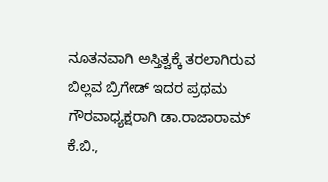ನೂತನವಾಗಿ ಅಸ್ತಿತ್ವಕ್ಕೆ ತರಲಾಗಿರುವ ಬಿಲ್ಲವ ಬ್ರಿಗೇಡ್ ಇದರ ಪ್ರಥಮ ಗೌರವಾಧ್ಯಕ್ಷರಾಗಿ ಡಾ.ರಾಜಾರಾಮ್ ಕೆ.ಬಿ.,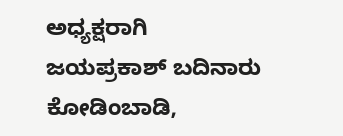ಅಧ್ಯಕ್ಷರಾಗಿ ಜಯಪ್ರಕಾಶ್ ಬದಿನಾರು ಕೋಡಿಂಬಾಡಿ,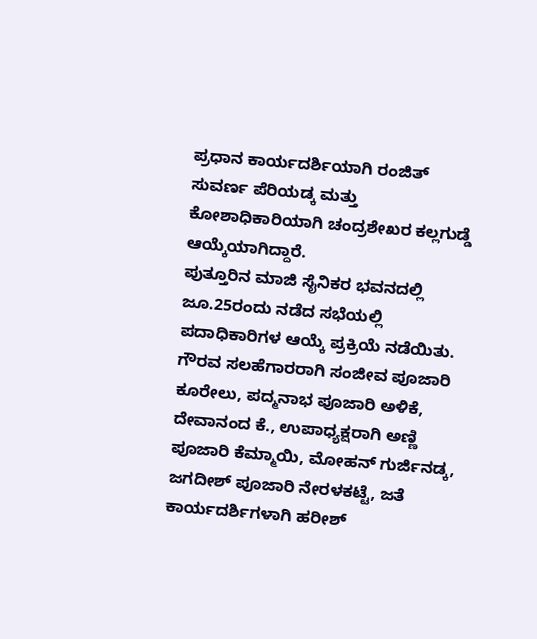ಪ್ರಧಾನ ಕಾರ್ಯದರ್ಶಿಯಾಗಿ ರಂಜಿತ್ ಸುವರ್ಣ ಪೆರಿಯಡ್ಕ ಮತ್ತು ಕೋಶಾಧಿಕಾರಿಯಾಗಿ ಚಂದ್ರಶೇಖರ ಕಲ್ಲಗುಡ್ಡೆ ಆಯ್ಕೆಯಾಗಿದ್ದಾರೆ.
ಪುತ್ತೂರಿನ ಮಾಜಿ ಸೈನಿಕರ ಭವನದಲ್ಲಿ ಜೂ.25ರಂದು ನಡೆದ ಸಭೆಯಲ್ಲಿ ಪದಾಧಿಕಾರಿಗಳ ಆಯ್ಕೆ ಪ್ರಕ್ರಿಯೆ ನಡೆಯಿತು. ಗೌರವ ಸಲಹೆಗಾರರಾಗಿ ಸಂಜೀವ ಪೂಜಾರಿ ಕೂರೇಲು, ಪದ್ಮನಾಭ ಪೂಜಾರಿ ಅಳಿಕೆ, ದೇವಾನಂದ ಕೆ., ಉಪಾಧ್ಯಕ್ಷರಾಗಿ ಅಣ್ಣಿ ಪೂಜಾರಿ ಕೆಮ್ಮಾಯಿ, ಮೋಹನ್ ಗುರ್ಜಿನಡ್ಕ, ಜಗದೀಶ್ ಪೂಜಾರಿ ನೇರಳಕಟ್ಟೆ, ಜತೆ ಕಾರ್ಯದರ್ಶಿಗಳಾಗಿ ಹರೀಶ್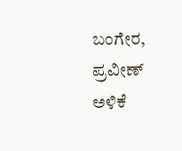ಬಂಗೇರ, ಪ್ರವೀಣ್ ಅಳಿಕೆ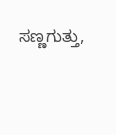ಸಣ್ಣಗುತ್ತು,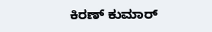ಕಿರಣ್ ಕುಮಾರ್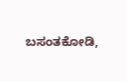ಬಸಂತಕೋಡಿ,